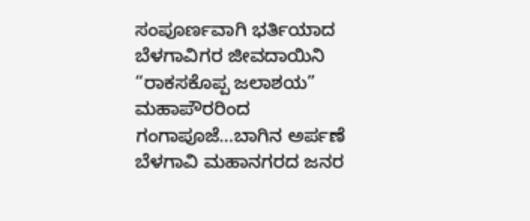ಸಂಪೂರ್ಣವಾಗಿ ಭರ್ತಿಯಾದ ಬೆಳಗಾವಿಗರ ಜೀವದಾಯಿನಿ “ರಾಕಸಕೊಪ್ಪ ಜಲಾಶಯ”
ಮಹಾಪೌರರಿಂದ ಗಂಗಾಪೂಜೆ…ಬಾಗಿನ ಅರ್ಪಣೆ
ಬೆಳಗಾವಿ ಮಹಾನಗರದ ಜನರ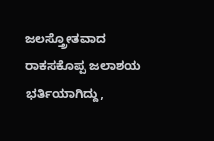ಜಲಸ್ತ್ರೋತವಾದ ರಾಕಸಕೊಪ್ಪ ಜಲಾಶಯ ಭರ್ತಿಯಾಗಿದ್ದು,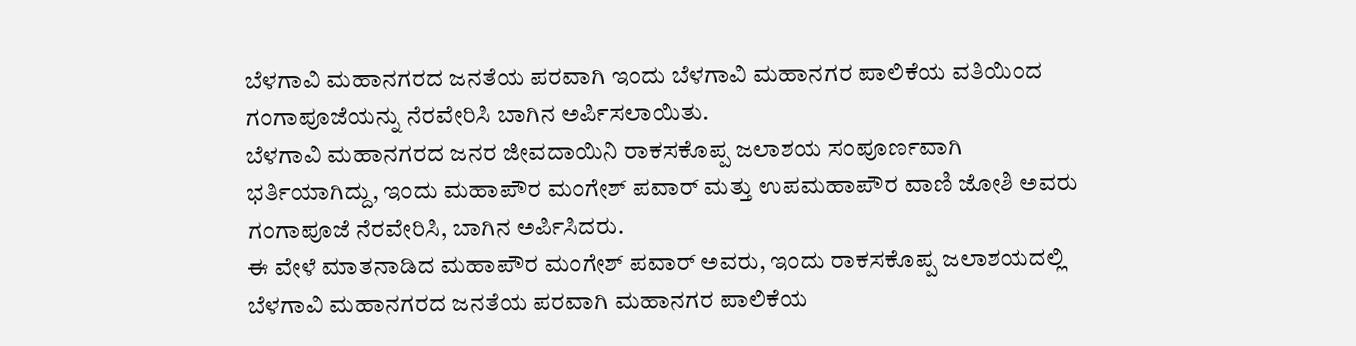ಬೆಳಗಾವಿ ಮಹಾನಗರದ ಜನತೆಯ ಪರವಾಗಿ ಇಂದು ಬೆಳಗಾವಿ ಮಹಾನಗರ ಪಾಲಿಕೆಯ ವತಿಯಿಂದ ಗಂಗಾಪೂಜೆಯನ್ನು ನೆರವೇರಿಸಿ ಬಾಗಿನ ಅರ್ಪಿಸಲಾಯಿತು.
ಬೆಳಗಾವಿ ಮಹಾನಗರದ ಜನರ ಜೀವದಾಯಿನಿ ರಾಕಸಕೊಪ್ಪ ಜಲಾಶಯ ಸಂಪೂರ್ಣವಾಗಿ ಭರ್ತಿಯಾಗಿದ್ದು, ಇಂದು ಮಹಾಪೌರ ಮಂಗೇಶ್ ಪವಾರ್ ಮತ್ತು ಉಪಮಹಾಪೌರ ವಾಣಿ ಜೋಶಿ ಅವರು ಗಂಗಾಪೂಜೆ ನೆರವೇರಿಸಿ, ಬಾಗಿನ ಅರ್ಪಿಸಿದರು.
ಈ ವೇಳೆ ಮಾತನಾಡಿದ ಮಹಾಪೌರ ಮಂಗೇಶ್ ಪವಾರ್ ಅವರು, ಇಂದು ರಾಕಸಕೊಪ್ಪ ಜಲಾಶಯದಲ್ಲಿ ಬೆಳಗಾವಿ ಮಹಾನಗರದ ಜನತೆಯ ಪರವಾಗಿ ಮಹಾನಗರ ಪಾಲಿಕೆಯ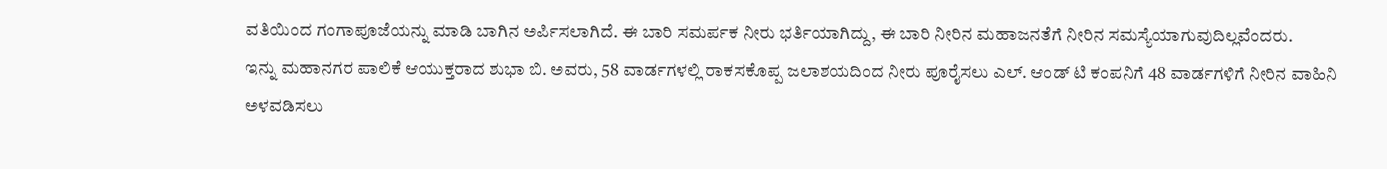ವತಿಯಿಂದ ಗಂಗಾಪೂಜೆಯನ್ನು ಮಾಡಿ ಬಾಗಿನ ಅರ್ಪಿಸಲಾಗಿದೆ. ಈ ಬಾರಿ ಸಮರ್ಪಕ ನೀರು ಭರ್ತಿಯಾಗಿದ್ದು, ಈ ಬಾರಿ ನೀರಿನ ಮಹಾಜನತೆಗೆ ನೀರಿನ ಸಮಸ್ಯೆಯಾಗುವುದಿಲ್ಲವೆಂದರು.
ಇನ್ನು ಮಹಾನಗರ ಪಾಲಿಕೆ ಆಯುಕ್ತರಾದ ಶುಭಾ ಬಿ. ಅವರು, 58 ವಾರ್ಡಗಳಲ್ಲಿ ರಾಕಸಕೊಪ್ಪ ಜಲಾಶಯದಿಂದ ನೀರು ಪೂರೈಸಲು ಎಲ್. ಆಂಡ್ ಟಿ ಕಂಪನಿಗೆ 48 ವಾರ್ಡಗಳಿಗೆ ನೀರಿನ ವಾಹಿನಿ ಅಳವಡಿಸಲು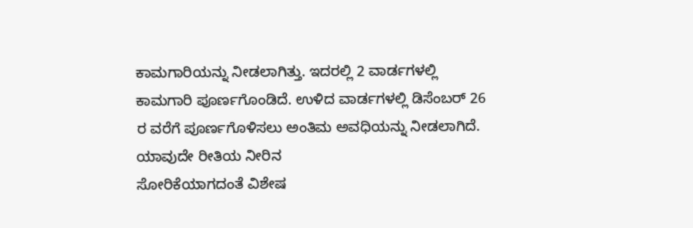ಕಾಮಗಾರಿಯನ್ನು ನೀಡಲಾಗಿತ್ತು. ಇದರಲ್ಲಿ 2 ವಾರ್ಡಗಳಲ್ಲಿ ಕಾಮಗಾರಿ ಪೂರ್ಣಗೊಂಡಿದೆ. ಉಳಿದ ವಾರ್ಡಗಳಲ್ಲಿ ಡಿಸೆಂಬರ್ 26 ರ ವರೆಗೆ ಪೂರ್ಣಗೊಳಿಸಲು ಅಂತಿಮ ಅವಧಿಯನ್ನು ನೀಡಲಾಗಿದೆ. ಯಾವುದೇ ರೀತಿಯ ನೀರಿನ
ಸೋರಿಕೆಯಾಗದಂತೆ ವಿಶೇಷ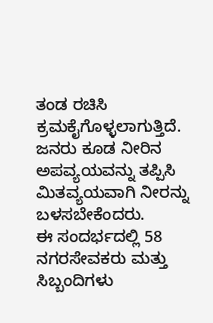ತಂಡ ರಚಿಸಿ ಕ್ರಮಕೈಗೊಳ್ಳಲಾಗುತ್ತಿದೆ.
ಜನರು ಕೂಡ ನೀರಿನ ಅಪವ್ಯಯವನ್ನು ತಪ್ಪಿಸಿ ಮಿತವ್ಯಯವಾಗಿ ನೀರನ್ನು ಬಳಸಬೇಕೆಂದರು.
ಈ ಸಂದರ್ಭದಲ್ಲಿ 58 ನಗರಸೇವಕರು ಮತ್ತು ಸಿಬ್ಬಂದಿಗಳು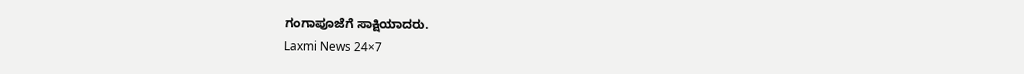ಗಂಗಾಪೂಜೆಗೆ ಸಾಕ್ಷಿಯಾದರು.
Laxmi News 24×7